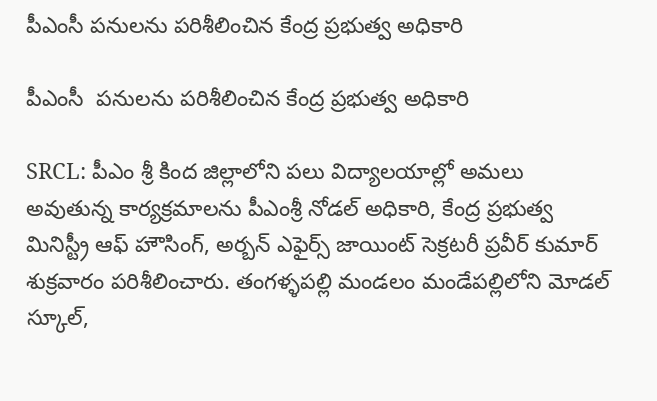పీఎంసీ పనులను పరిశీలించిన కేంద్ర ప్రభుత్వ అధికారి

పీఎంసీ  పనులను పరిశీలించిన కేంద్ర ప్రభుత్వ అధికారి

SRCL: పీఎం శ్రీ కింద జిల్లాలోని పలు విద్యాలయాల్లో అమలు అవుతున్న కార్యక్రమాలను పీఎంశ్రీ నోడల్ అధికారి, కేంద్ర ప్రభుత్వ మినిస్ట్రీ ఆఫ్ హౌసింగ్, అర్బన్ ఎఫైర్స్ జాయింట్ సెక్రటరీ ప్రవీర్ కుమార్ శుక్రవారం పరిశీలించారు. తంగళ్ళపల్లి మండలం మండేపల్లిలోని మోడల్ స్కూల్,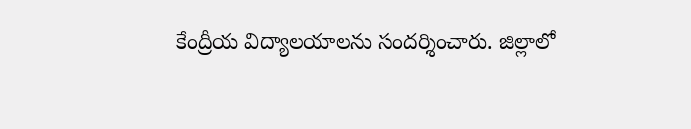కేంద్రీయ విద్యాలయాలను సందర్శించారు. జిల్లాలో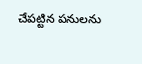చేపట్టిన పనులను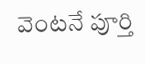వెంటనే పూర్తి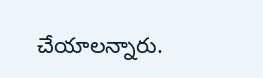చేయాలన్నారు.